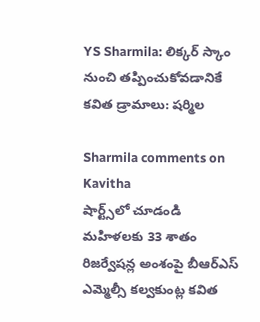YS Sharmila: లిక్కర్ స్కాం నుంచి తప్పించుకోవడానికే కవిత డ్రామాలు: షర్మిల

Sharmila comments on Kavitha
షార్ట్స్‌లో చూడండి
మహిళలకు 33 శాతం రిజర్వేషన్ల అంశంపై బీఆర్ఎస్ ఎమ్మెల్సీ కల్వకుంట్ల కవిత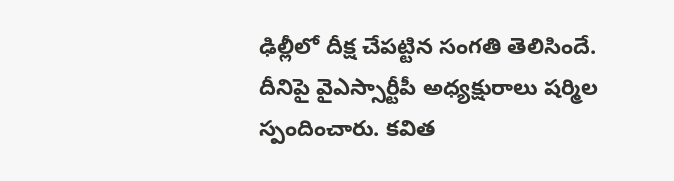ఢిల్లీలో దీక్ష చేపట్టిన సంగతి తెలిసిందే. దీనిపై వైఎస్సార్టీపీ అధ్యక్షురాలు షర్మిల స్పందించారు. కవిత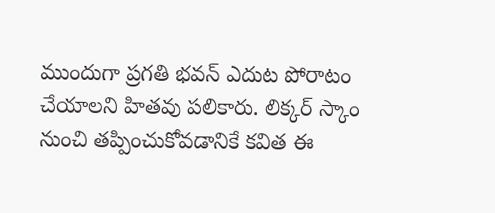ముందుగా ప్రగతి భవన్ ఎదుట పోరాటం చేయాలని హితవు పలికారు. లిక్కర్ స్కాం నుంచి తప్పించుకోవడానికే కవిత ఈ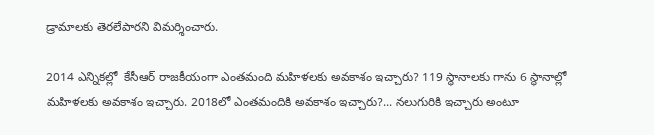డ్రామాలకు తెరలేపారని విమర్శించారు.

2014 ఎన్నికల్లో  కేసీఆర్ రాజకీయంగా ఎంతమంది మహిళలకు అవకాశం ఇచ్చారు? 119 స్థానాలకు గాను 6 స్థానాల్లో మహిళలకు అవకాశం ఇచ్చారు. 2018లో ఎంతమందికి అవకాశం ఇచ్చారు?... నలుగురికి ఇచ్చారు అంటూ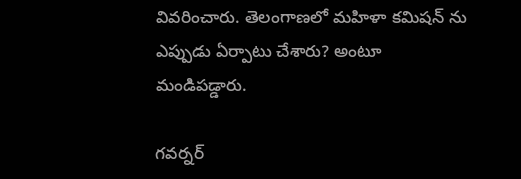వివరించారు. తెలంగాణలో మహిళా కమిషన్ ను ఎప్పుడు ఏర్పాటు చేశారు? అంటూ మండిపడ్డారు.

గవర్నర్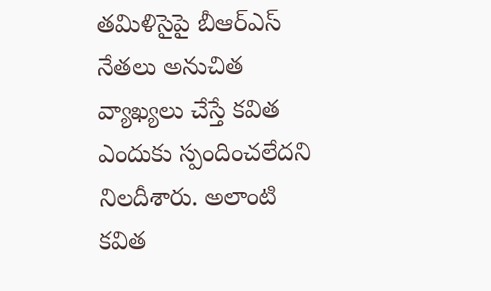తమిళిసైపై బీఆర్ఎస్ నేతలు అనుచిత వ్యాఖ్యలు చేస్తే కవిత ఎందుకు స్పందించలేదని నిలదీశారు. అలాంటి కవిత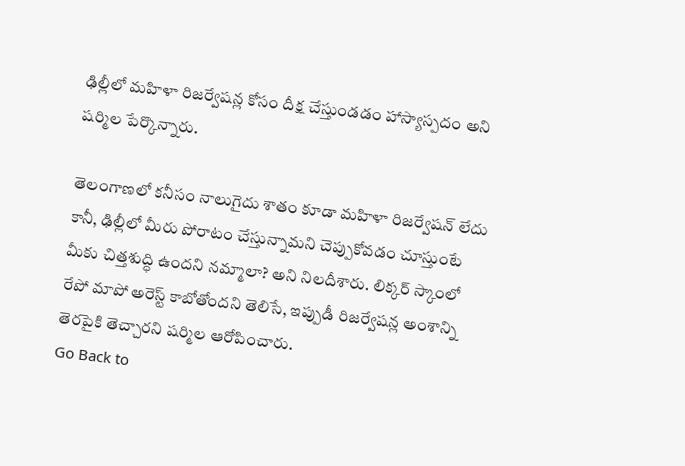ఢిల్లీలో మహిళా రిజర్వేషన్ల కోసం దీక్ష చేస్తుండడం హాస్యాస్పదం అని షర్మిల పేర్కొన్నారు.

తెలంగాణలో కనీసం నాలుగైదు శాతం కూడా మహిళా రిజర్వేషన్ లేదు కానీ, ఢిల్లీలో మీరు పోరాటం చేస్తున్నామని చెప్పుకోవడం చూస్తుంటే మీకు చిత్తశుద్ధి ఉందని నమ్మాలా? అని నిలదీశారు. లిక్కర్ స్కాంలో రేపో మాపో అరెస్ట్ కాబోతోందని తెలిసే, ఇప్పుడీ రిజర్వేషన్ల అంశాన్ని తెరపైకి తెచ్చారని షర్మిల ఆరోపించారు.
Go Back to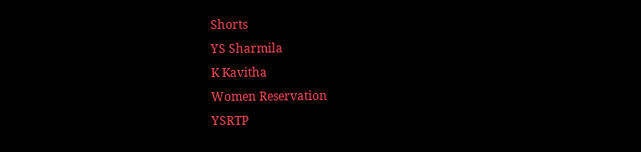Shorts
YS Sharmila
K Kavitha
Women Reservation
YSRTP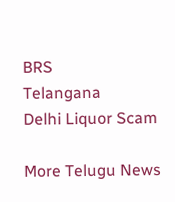BRS
Telangana
Delhi Liquor Scam

More Telugu News